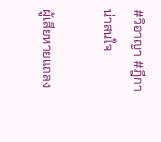#วิอาญา #ฎีกาน่าสนใจ

ผู้เสียหายแถลง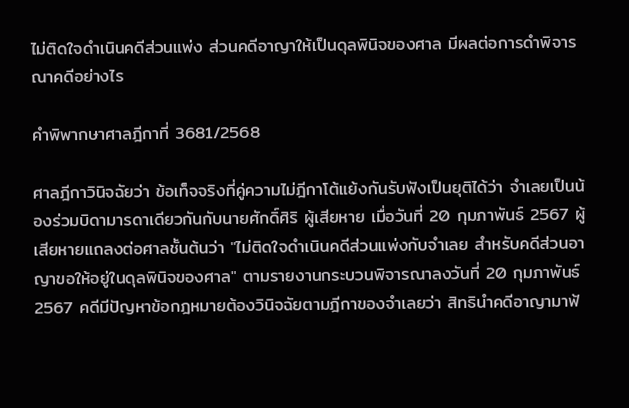ไม่ติดใจดำเนินคดีส่วนแพ่ง ส่วนคดีอาญาให้เป็นดุลพินิจของศาล มีผลต่อการดำพิจารณาคดีอย่างไร

คำพิพากษาศาลฎีกาที่ 3681/2568

ศาลฎีกาวินิจฉัยว่า ข้อเท็จจริงที่คู่ความไม่ฎีกาโต้แย้งกันรับฟังเป็นยุติได้ว่า จำเลยเป็นน้องร่วมบิดามารดาเดียวกันกับนายศักดิ์ศิริ ผู้เสียหาย เมื่อวันที่ 20 กุมภาพันธ์ 2567 ผู้เสียหายแถลงต่อศาลชั้นต้นว่า "ไม่ติดใจดำเนินคดีส่วนแพ่งกับจำเลย สำหรับคดีส่วนอาญาขอให้อยู่ในดุลพินิจของศาล" ตามรายงานกระบวนพิจารณาลงวันที่ 20 กุมภาพันธ์ 2567 คดีมีปัญหาข้อกฎหมายต้องวินิจฉัยตามฎีกาของจำเลยว่า สิทธินำคดีอาญามาฟ้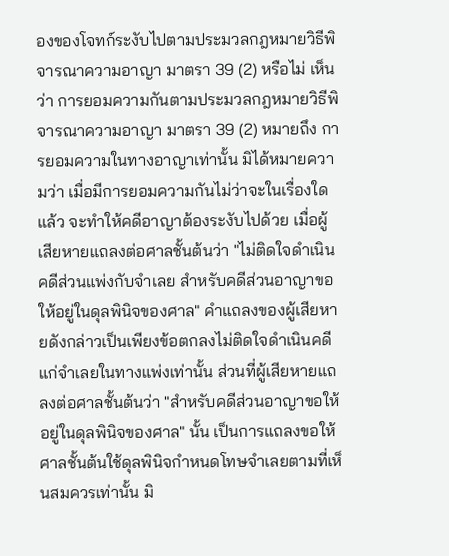องของโจทก์ระงับไปตามประมวลกฎหมายวิธีพิจารณาความอาญา มาตรา 39 (2) หรือไม่ เห็นว่า การยอมความกันตามประมวลกฎหมายวิธีพิจารณาความอาญา มาตรา 39 (2) หมายถึง การยอมความในทางอาญาเท่านั้น มิได้หมายความว่า เมื่อมีการยอมความกันไม่ว่าจะในเรื่องใดแล้ว จะทำให้คดีอาญาต้องระงับไปด้วย เมื่อผู้เสียหายแถลงต่อศาลชั้นต้นว่า "ไม่ติดใจดำเนินคดีส่วนแพ่งกับจำเลย สำหรับคดีส่วนอาญาขอให้อยู่ในดุลพินิจของศาล" คำแถลงของผู้เสียหายดังกล่าวเป็นเพียงข้อตกลงไม่ติดใจดำเนินคดีแก่จำเลยในทางแพ่งเท่านั้น ส่วนที่ผู้เสียหายแถลงต่อศาลชั้นต้นว่า "สำหรับคดีส่วนอาญาขอให้อยู่ในดุลพินิจของศาล" นั้น เป็นการแถลงขอให้ศาลชั้นต้นใช้ดุลพินิจกำหนดโทษจำเลยตามที่เห็นสมควรเท่านั้น มิ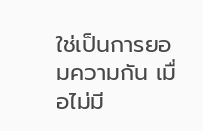ใช่เป็นการยอมความกัน เมื่อไม่มี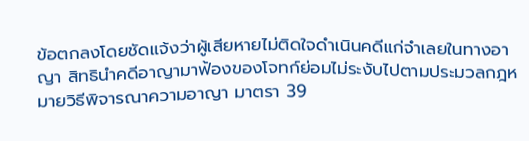ข้อตกลงโดยชัดแจ้งว่าผู้เสียหายไม่ติดใจดำเนินคดีแก่จำเลยในทางอาญา สิทธินำคดีอาญามาฟ้องของโจทก์ย่อมไม่ระงับไปตามประมวลกฎหมายวิธีพิจารณาความอาญา มาตรา 39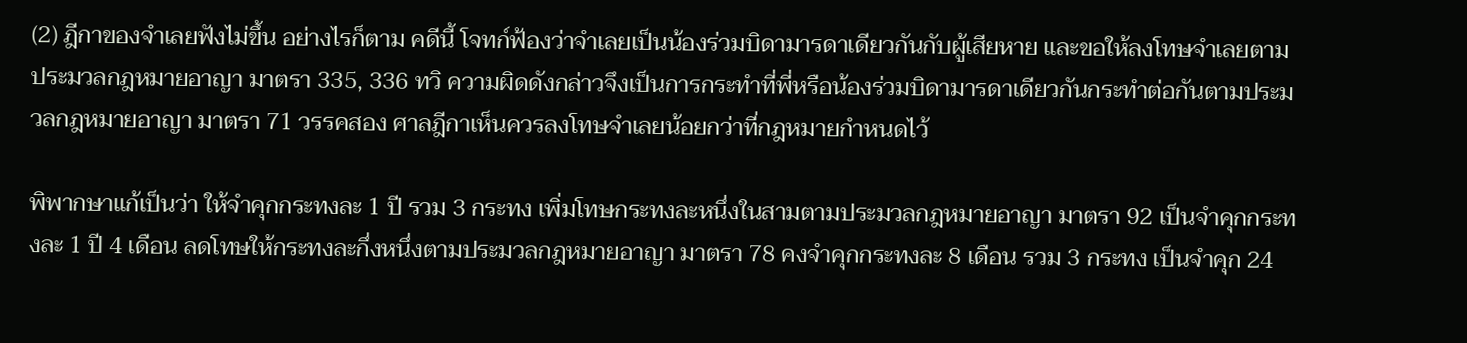(2) ฎีกาของจำเลยฟังไม่ขึ้น อย่างไรก็ตาม คดีนี้ โจทก์ฟ้องว่าจำเลยเป็นน้องร่วมบิดามารดาเดียวกันกับผู้เสียหาย และขอให้ลงโทษจำเลยตามประมวลกฎหมายอาญา มาตรา 335, 336 ทวิ ความผิดดังกล่าวจึงเป็นการกระทำที่พี่หรือน้องร่วมบิดามารดาเดียวกันกระทำต่อกันตามประมวลกฎหมายอาญา มาตรา 71 วรรคสอง ศาลฎีกาเห็นควรลงโทษจำเลยน้อยกว่าที่กฎหมายกำหนดไว้

พิพากษาแก้เป็นว่า ให้จำคุกกระทงละ 1 ปี รวม 3 กระทง เพิ่มโทษกระทงละหนึ่งในสามตามประมวลกฎหมายอาญา มาตรา 92 เป็นจำคุกกระทงละ 1 ปี 4 เดือน ลดโทษให้กระทงละกึ่งหนึ่งตามประมวลกฎหมายอาญา มาตรา 78 คงจำคุกกระทงละ 8 เดือน รวม 3 กระทง เป็นจำคุก 24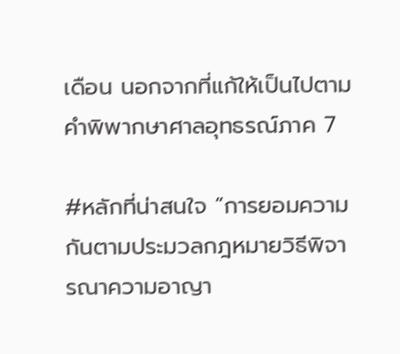เดือน นอกจากที่แก้ให้เป็นไปตามคำพิพากษาศาลอุทธรณ์ภาค 7

#หลักที่น่าสนใจ “การยอมความกันตามประมวลกฎหมายวิธีพิจารณาความอาญา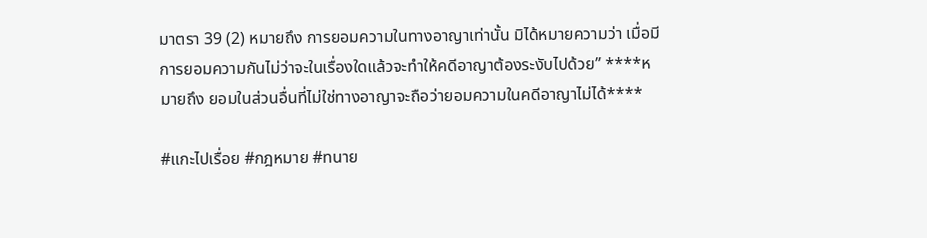มาตรา 39 (2) หมายถึง การยอมความในทางอาญาเท่านั้น มิได้หมายความว่า เมื่อมีการยอมความกันไม่ว่าจะในเรื่องใดแล้วจะทำให้คดีอาญาต้องระงับไปด้วย” ****หมายถึง ยอมในส่วนอื่นที่ไม่ใช่ทางอาญาจะถือว่ายอมความในคดีอาญาไม่ได้****

#แกะไปเรื่อย #กฎหมาย #ทนาย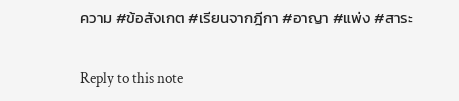ความ #ข้อสังเกต #เรียนจากฎีกา #อาญา #แพ่ง #สาระ

Reply to this note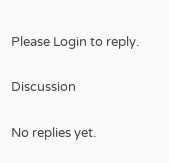Please Login to reply.

Discussion

No replies yet.